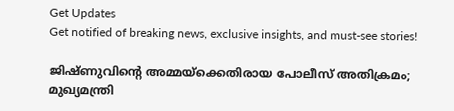Get Updates
Get notified of breaking news, exclusive insights, and must-see stories!

ജിഷ്ണുവിന്റെ അമ്മയ്‌ക്കെതിരായ പോലീസ് അതിക്രമം; മുഖ്യമന്ത്രി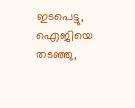ഇടപെട്ടു, ഐജിയെ തടഞ്ഞു,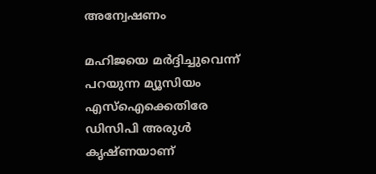അന്വേഷണം

മഹിജയെ മര്‍ദ്ദിച്ചുവെന്ന് പറയുന്ന മ്യൂസിയം എസ്‌ഐക്കെതിരേ ഡിസിപി അരുള്‍ കൃഷ്ണയാണ്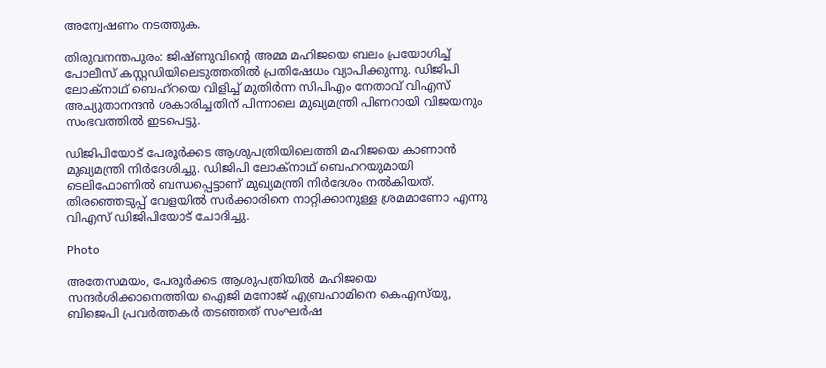അന്വേഷണം നടത്തുക.

തിരുവനന്തപുരം: ജിഷ്ണുവിന്റെ അമ്മ മഹിജയെ ബലം പ്രയോഗിച്ച് പോലീസ് കസ്റ്റഡിയിലെടുത്തതില്‍ പ്രതിഷേധം വ്യാപിക്കുന്നു. ഡിജിപി ലോക്‌നാഥ് ബെഹ്‌റയെ വിളിച്ച് മുതിര്‍ന്ന സിപിഎം നേതാവ് വിഎസ് അച്യുതാനന്ദന്‍ ശകാരിച്ചതിന് പിന്നാലെ മുഖ്യമന്ത്രി പിണറായി വിജയനും സംഭവത്തില്‍ ഇടപെട്ടു.

ഡിജിപിയോട് പേരൂര്‍ക്കട ആശുപത്രിയിലെത്തി മഹിജയെ കാണാന്‍ മുഖ്യമന്ത്രി നിര്‍ദേശിച്ചു. ഡിജിപി ലോക്‌നാഥ് ബെഹറയുമായി ടെലിഫോണില്‍ ബന്ധപ്പെട്ടാണ് മുഖ്യമന്ത്രി നിര്‍ദേശം നല്‍കിയത്. തിരഞ്ഞെടുപ്പ് വേളയില്‍ സര്‍ക്കാരിനെ നാറ്റിക്കാനുള്ള ശ്രമമാണോ എന്നു വിഎസ് ഡിജിപിയോട് ചോദിച്ചു.

Photo

അതേസമയം, പേരൂര്‍ക്കട ആശുപത്രിയില്‍ മഹിജയെ സന്ദര്‍ശിക്കാനെത്തിയ ഐജി മനോജ് എബ്രഹാമിനെ കെഎസ്‌യു, ബിജെപി പ്രവര്‍ത്തകര്‍ തടഞ്ഞത് സംഘര്‍ഷ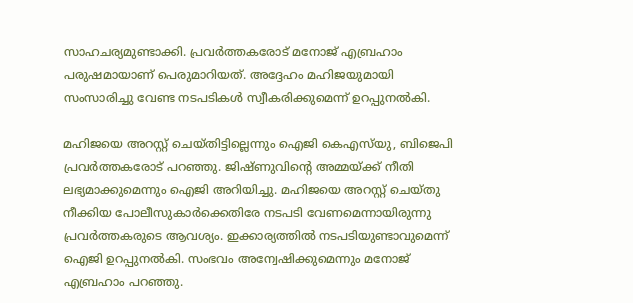സാഹചര്യമുണ്ടാക്കി. പ്രവര്‍ത്തകരോട് മനോജ് എബ്രഹാം പരുഷമായാണ് പെരുമാറിയത്. അദ്ദേഹം മഹിജയുമായി സംസാരിച്ചു വേണ്ട നടപടികള്‍ സ്വീകരിക്കുമെന്ന് ഉറപ്പുനല്‍കി.

മഹിജയെ അറസ്റ്റ് ചെയ്തിട്ടില്ലെന്നും ഐജി കെഎസ്‌യു, ബിജെപി പ്രവര്‍ത്തകരോട് പറഞ്ഞു. ജിഷ്ണുവിന്റെ അമ്മയ്ക്ക് നീതി ലഭ്യമാക്കുമെന്നും ഐജി അറിയിച്ചു. മഹിജയെ അറസ്റ്റ് ചെയ്തു നീക്കിയ പോലീസുകാര്‍ക്കെതിരേ നടപടി വേണമെന്നായിരുന്നു പ്രവര്‍ത്തകരുടെ ആവശ്യം. ഇക്കാര്യത്തില്‍ നടപടിയുണ്ടാവുമെന്ന് ഐജി ഉറപ്പുനല്‍കി. സംഭവം അന്വേഷിക്കുമെന്നും മനോജ് എബ്രഹാം പറഞ്ഞു.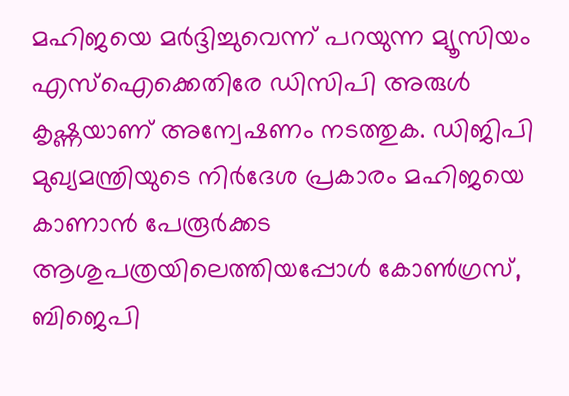മഹിജയെ മര്‍ദ്ദിച്ചുവെന്ന് പറയുന്ന മ്യൂസിയം എസ്‌ഐക്കെതിരേ ഡിസിപി അരുള്‍ കൃഷ്ണയാണ് അന്വേഷണം നടത്തുക. ഡിജിപി മുഖ്യമന്ത്രിയുടെ നിര്‍ദേശ പ്രകാരം മഹിജയെ കാണാന്‍ പേരൂര്‍ക്കട ആശുപത്രയിലെത്തിയപ്പോള്‍ കോണ്‍ഗ്രസ്, ബിജെപി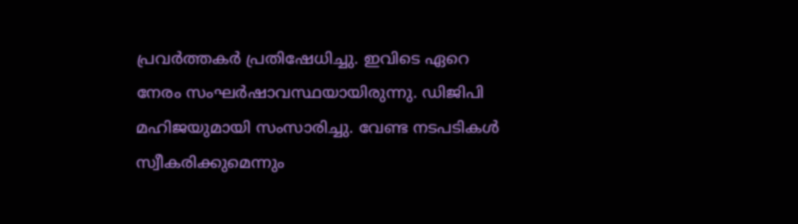പ്രവര്‍ത്തകര്‍ പ്രതിഷേധിച്ചു. ഇവിടെ ഏറെ നേരം സംഘര്‍ഷാവസ്ഥയായിരുന്നു. ഡിജിപി മഹിജയുമായി സംസാരിച്ചു. വേണ്ട നടപടികള്‍ സ്വീകരിക്കുമെന്നും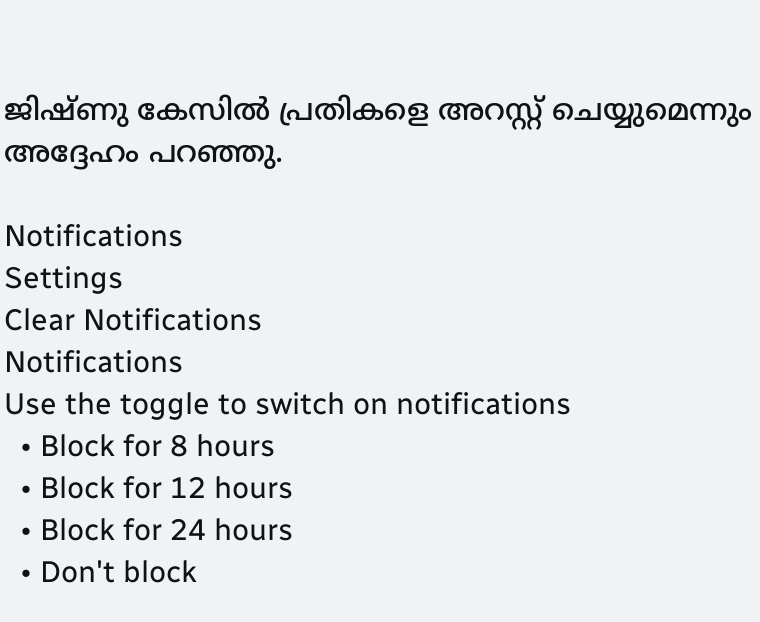ജിഷ്ണു കേസില്‍ പ്രതികളെ അറസ്റ്റ് ചെയ്യുമെന്നും അദ്ദേഹം പറഞ്ഞു.

Notifications
Settings
Clear Notifications
Notifications
Use the toggle to switch on notifications
  • Block for 8 hours
  • Block for 12 hours
  • Block for 24 hours
  • Don't block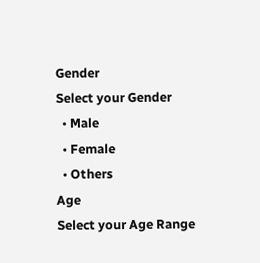Gender
Select your Gender
  • Male
  • Female
  • Others
Age
Select your Age Range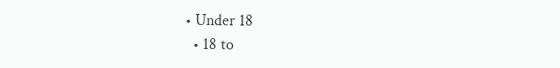• Under 18
  • 18 to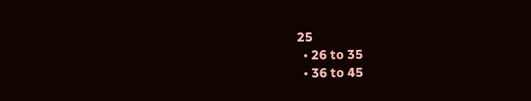25
  • 26 to 35
  • 36 to 45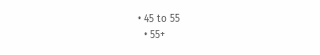• 45 to 55
  • 55+